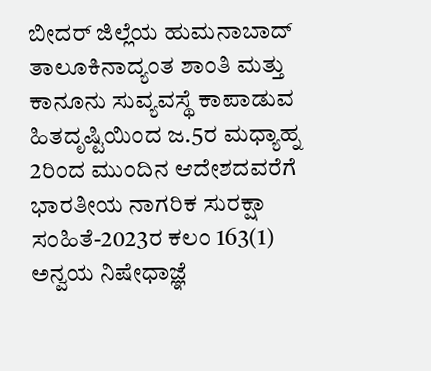ಬೀದರ್ ಜಿಲ್ಲೆಯ ಹುಮನಾಬಾದ್ ತಾಲೂಕಿನಾದ್ಯಂತ ಶಾಂತಿ ಮತ್ತು ಕಾನೂನು ಸುವ್ಯವಸ್ಥೆ ಕಾಪಾಡುವ ಹಿತದೃಷ್ಟಿಯಿಂದ ಜ.5ರ ಮಧ್ಯಾಹ್ನ 2ರಿಂದ ಮುಂದಿನ ಆದೇಶದವರೆಗೆ ಭಾರತೀಯ ನಾಗರಿಕ ಸುರಕ್ಷಾ ಸಂಹಿತೆ-2023ರ ಕಲಂ 163(1) ಅನ್ವಯ ನಿಷೇಧಾಜ್ಞೆ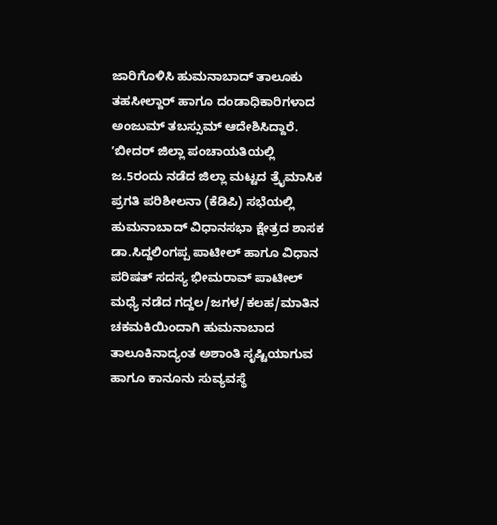ಜಾರಿಗೊಳಿಸಿ ಹುಮನಾಬಾದ್ ತಾಲೂಕು ತಹಸೀಲ್ದಾರ್ ಹಾಗೂ ದಂಡಾಧಿಕಾರಿಗಳಾದ ಅಂಜುಮ್ ತಬಸ್ಸುಮ್ ಆದೇಶಿಸಿದ್ದಾರೆ.
ʼಬೀದರ್ ಜಿಲ್ಲಾ ಪಂಚಾಯತಿಯಲ್ಲಿ ಜ.5ರಂದು ನಡೆದ ಜಿಲ್ಲಾ ಮಟ್ಟದ ತ್ರೈಮಾಸಿಕ ಪ್ರಗತಿ ಪರಿಶೀಲನಾ (ಕೆಡಿಪಿ) ಸಭೆಯಲ್ಲಿ ಹುಮನಾಬಾದ್ ವಿಧಾನಸಭಾ ಕ್ಷೇತ್ರದ ಶಾಸಕ ಡಾ.ಸಿದ್ದಲಿಂಗಪ್ಪ ಪಾಟೀಲ್ ಹಾಗೂ ವಿಧಾನ ಪರಿಷತ್ ಸದಸ್ಯ ಭೀಮರಾವ್ ಪಾಟೀಲ್ ಮಧ್ಯೆ ನಡೆದ ಗದ್ದಲ/ಜಗಳ/ಕಲಹ/ಮಾತಿನ ಚಕಮಕಿಯಿಂದಾಗಿ ಹುಮನಾಬಾದ ತಾಲೂಕಿನಾದ್ಯಂತ ಅಶಾಂತಿ ಸೃಷ್ಟಿಯಾಗುವ ಹಾಗೂ ಕಾನೂನು ಸುವ್ಯವಸ್ಥೆ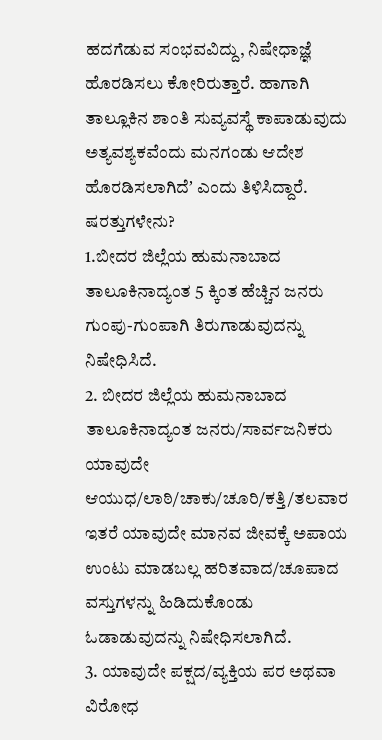ಹದಗೆಡುವ ಸಂಭವವಿದ್ದು, ನಿಷೇಧಾಜ್ಞೆ ಹೊರಡಿಸಲು ಕೋರಿರುತ್ತಾರೆ. ಹಾಗಾಗಿ ತಾಲ್ಲೂಕಿನ ಶಾಂತಿ ಸುವ್ಯವಸ್ಥೆ ಕಾಪಾಡುವುದು ಅತ್ಯವಶ್ಯಕವೆಂದು ಮನಗಂಡು ಆದೇಶ ಹೊರಡಿಸಲಾಗಿದೆʼ ಎಂದು ತಿಳಿಸಿದ್ದಾರೆ.
ಷರತ್ತುಗಳೇನು?
1.ಬೀದರ ಜಿಲ್ಲೆಯ ಹುಮನಾಬಾದ ತಾಲೂಕಿನಾದ್ಯಂತ 5 ಕ್ಕಿಂತ ಹೆಚ್ಚಿನ ಜನರು ಗುಂಪು-ಗುಂಪಾಗಿ ತಿರುಗಾಡುವುದನ್ನು ನಿಷೇಧಿಸಿದೆ.
2. ಬೀದರ ಜಿಲ್ಲೆಯ ಹುಮನಾಬಾದ ತಾಲೂಕಿನಾದ್ಯಂತ ಜನರು/ಸಾರ್ವಜನಿಕರು ಯಾವುದೇ ಆಯುಧ/ಲಾಠಿ/ಚಾಕು/ಚೂರಿ/ಕತ್ತಿ/ತಲವಾರ ಇತರೆ ಯಾವುದೇ ಮಾನವ ಜೀವಕ್ಕೆ ಅಪಾಯ ಉಂಟು ಮಾಡಬಲ್ಲ ಹರಿತವಾದ/ಚೂಪಾದ ವಸ್ತುಗಳನ್ನು ಹಿಡಿದುಕೊಂಡು ಓಡಾಡುವುದನ್ನು ನಿಷೇಧಿಸಲಾಗಿದೆ.
3. ಯಾವುದೇ ಪಕ್ಷದ/ವ್ಯಕ್ತಿಯ ಪರ ಅಥವಾ ವಿರೋಧ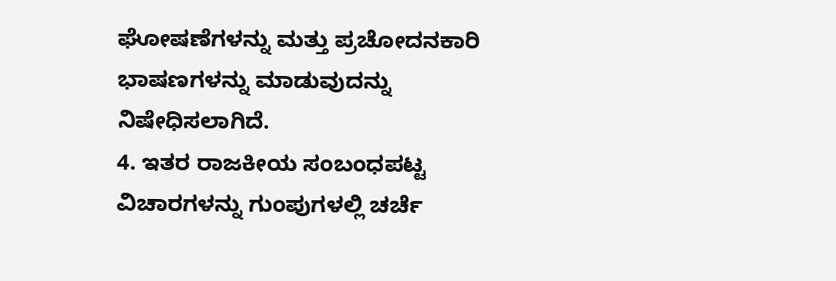ಘೋಷಣೆಗಳನ್ನು ಮತ್ತು ಪ್ರಚೋದನಕಾರಿ ಭಾಷಣಗಳನ್ನು ಮಾಡುವುದನ್ನು ನಿಷೇಧಿಸಲಾಗಿದೆ.
4. ಇತರ ರಾಜಕೀಯ ಸಂಬಂಧಪಟ್ಟ ವಿಚಾರಗಳನ್ನು ಗುಂಪುಗಳಲ್ಲಿ ಚರ್ಚೆ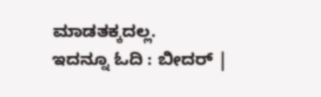ಮಾಡತಕ್ಕದಲ್ಲ.
ಇದನ್ನೂ ಓದಿ : ಬೀದರ್ |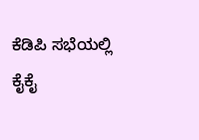ಕೆಡಿಪಿ ಸಭೆಯಲ್ಲಿ ಕೈಕೈ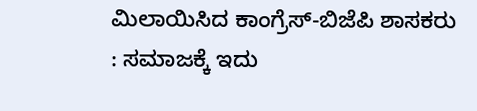ಮಿಲಾಯಿಸಿದ ಕಾಂಗ್ರೆಸ್-ಬಿಜೆಪಿ ಶಾಸಕರು : ಸಮಾಜಕ್ಕೆ ಇದು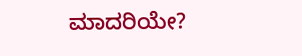ಮಾದರಿಯೇ?